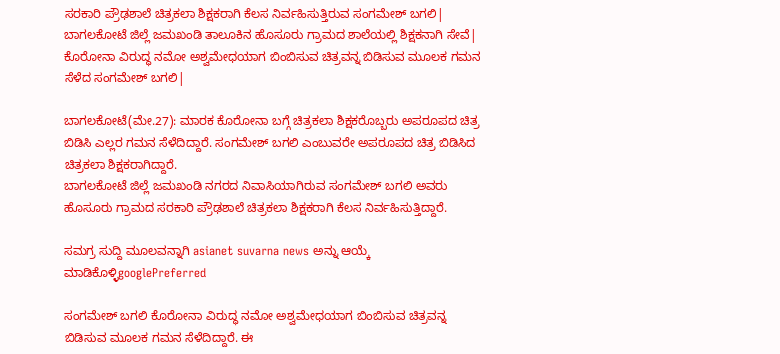ಸರಕಾರಿ ಪ್ರೌಢಶಾಲೆ ಚಿತ್ರಕಲಾ ಶಿಕ್ಷಕರಾಗಿ ಕೆಲಸ ನಿರ್ವಹಿಸುತ್ತಿರುವ ಸಂಗಮೇಶ್ ಬಗಲಿ| ಬಾಗಲಕೋಟೆ ಜಿಲ್ಲೆ ಜಮಖಂಡಿ ತಾಲೂಕಿನ ಹೊಸೂರು ಗ್ರಾಮದ ಶಾಲೆಯಲ್ಲಿ ಶಿಕ್ಷಕನಾಗಿ ಸೇವೆ| ಕೊರೋನಾ ವಿರುದ್ಧ ನಮೋ ಅಶ್ವಮೇಧಯಾಗ ಬಿಂಬಿಸುವ ಚಿತ್ರವನ್ನ ಬಿಡಿಸುವ ಮೂಲಕ ಗಮನ ಸೆಳೆದ ಸಂಗಮೇಶ್ ಬಗಲಿ|

ಬಾಗಲಕೋಟೆ(ಮೇ.27): ಮಾರಕ ಕೊರೋನಾ ಬಗ್ಗೆ ಚಿತ್ರಕಲಾ ಶಿಕ್ಷಕರೊಬ್ಬರು ಅಪರೂಪದ ಚಿತ್ರ ಬಿಡಿಸಿ ಎಲ್ಲರ ಗಮನ ಸೆಳೆದಿದ್ದಾರೆ. ಸಂಗಮೇಶ್ ಬಗಲಿ ಎಂಬುವರೇ ಅಪರೂಪದ ಚಿತ್ರ ಬಿಡಿಸಿದ ಚಿತ್ರಕಲಾ ಶಿಕ್ಷಕರಾಗಿದ್ದಾರೆ.
ಬಾಗಲಕೋಟೆ ಜಿಲ್ಲೆ ಜಮಖಂಡಿ ನಗರದ ನಿವಾಸಿಯಾಗಿರುವ ಸಂಗಮೇಶ್ ಬಗಲಿ ಅವರು ಹೊಸೂರು ಗ್ರಾಮದ ಸರಕಾರಿ ಪ್ರೌಢಶಾಲೆ ಚಿತ್ರಕಲಾ ಶಿಕ್ಷಕರಾಗಿ ಕೆಲಸ ನಿರ್ವಹಿಸುತ್ತಿದ್ದಾರೆ.

ಸಮಗ್ರ ಸುದ್ದಿ ಮೂಲವನ್ನಾಗಿ asianet suvarna news ಅನ್ನು ಆಯ್ಕೆ ಮಾಡಿಕೊಳ್ಳಿgooglePreferred

ಸಂಗಮೇಶ್ ಬಗಲಿ ಕೊರೋನಾ ವಿರುದ್ಧ ನಮೋ ಅಶ್ವಮೇಧಯಾಗ ಬಿಂಬಿಸುವ ಚಿತ್ರವನ್ನ ಬಿಡಿಸುವ ಮೂಲಕ ಗಮನ ಸೆಳೆದಿದ್ದಾರೆ. ಈ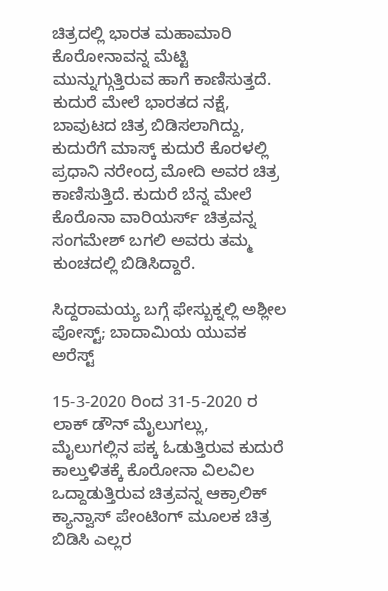ಚಿತ್ರದಲ್ಲಿ ಭಾರತ ಮಹಾಮಾರಿ ಕೊರೋನಾವನ್ನ ಮೆಟ್ಟಿ ಮುನ್ನುಗ್ಗುತ್ತಿರುವ ಹಾಗೆ ಕಾಣಿಸುತ್ತದೆ. ಕುದುರೆ ಮೇಲೆ ಭಾರತ‌ದ ನಕ್ಷೆ, ಬಾವುಟದ ಚಿತ್ರ ಬಿಡಿಸಲಾಗಿದ್ದು, ಕುದುರೆಗೆ ಮಾಸ್ಕ್ ಕುದುರೆ ಕೊರಳಲ್ಲಿ ಪ್ರಧಾನಿ ನರೇಂದ್ರ ಮೋದಿ ಅವರ ಚಿತ್ರ ಕಾಣಿಸುತ್ತಿದೆ. ಕುದುರೆ ಬೆನ್ನ ಮೇಲೆ ಕೊರೊನಾ ವಾರಿಯರ್ಸ್ ಚಿತ್ರವನ್ನ ಸಂಗಮೇಶ್ ಬಗಲಿ ಅವರು ತಮ್ಮ ಕುಂಚದಲ್ಲಿ ಬಿಡಿಸಿದ್ದಾರೆ.

ಸಿದ್ದರಾಮಯ್ಯ ಬಗ್ಗೆ ಫೇಸ್ಬುಕ್ನಲ್ಲಿ ಅಶ್ಲೀಲ ಪೋಸ್ಟ್; ಬಾದಾಮಿಯ ಯುವಕ ಅರೆಸ್ಟ್

15-3-2020 ರಿಂದ 31-5-2020 ರ ಲಾಕ್ ಡೌನ್ ಮೈಲುಗಲ್ಲು, ಮೈಲುಗಲ್ಲಿನ ಪಕ್ಕ ಓಡುತ್ತಿರುವ ಕುದುರೆ ಕಾಲ್ತುಳಿತಕ್ಕೆ ಕೊರೋನಾ ವಿಲವಿಲ ಒದ್ದಾಡುತ್ತಿರುವ ಚಿತ್ರವನ್ನ ಆಕ್ರಾಲಿಕ್ ಕ್ಯಾನ್ವಾಸ್ ಪೇಂಟಿಂಗ್ ಮೂಲಕ ಚಿತ್ರ ಬಿಡಿಸಿ ಎಲ್ಲರ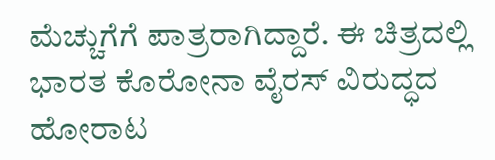ಮೆಚ್ಚುಗೆಗೆ ಪಾತ್ರರಾಗಿದ್ದಾರೆ. ಈ ಚಿತ್ರದಲ್ಲಿ ಭಾರತ ಕೊರೋನಾ ವೈರಸ್‌ ವಿರುದ್ಧದ ಹೋರಾಟ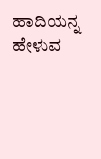ಹಾದಿಯನ್ನ ಹೇಳುವ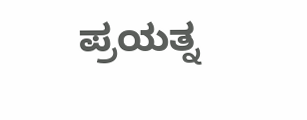ಪ್ರಯತ್ನ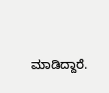ಮಾಡಿದ್ದಾರೆ.